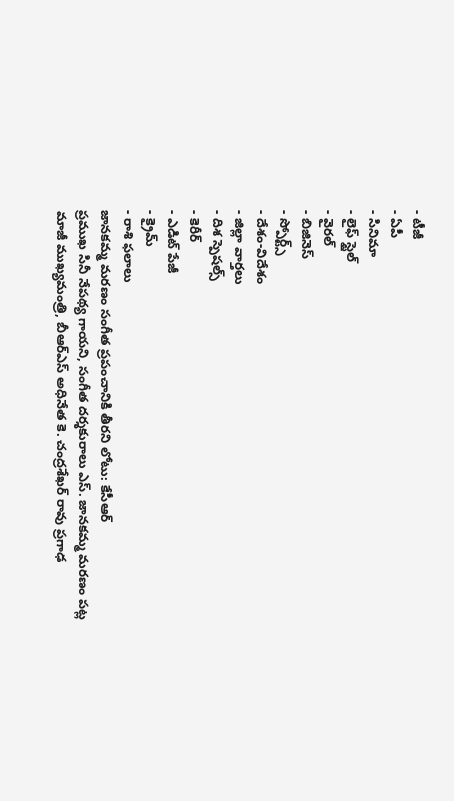- టీజీ
- ఏపీ
- సినిమా
- లైఫ్ స్టైల్
- వైరల్
- బిజినెస్
- స్పోర్ట్స్
- దేశం-విదేశం
- జిల్లా వార్తలు
- దిశ స్పెషల్స్
- కెరీర్
- ఎడిట్ పేజీ
- క్రైమ్
- రాశి ఫలాలు
జానకమ్మ మరణం సంగీత ప్రపంచానికి తీరని లోటు: కేసీఆర్
ప్రముఖ సినీ నేపథ్య గాయని, సంగీత దర్శకురాలు ఎస్. జానకమ్మ మరణం పట్ల మాజీ ముఖ్యమంత్రి, బీఆర్ఎస్ అధినేత కె. చంద్రశేఖర్ రావు ప్రగాఢ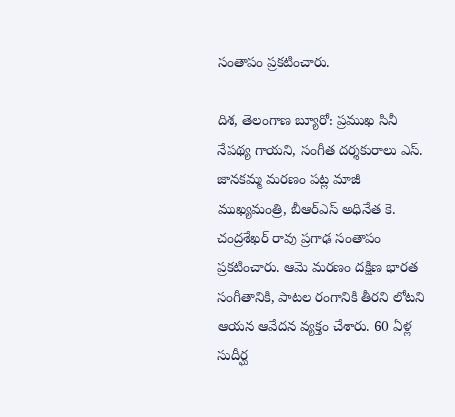సంతాపం ప్రకటించారు.

దిశ, తెలంగాణ బ్యూరో: ప్రముఖ సినీ నేపథ్య గాయని, సంగీత దర్శకురాలు ఎస్. జానకమ్మ మరణం పట్ల మాజీ ముఖ్యమంత్రి, బీఆర్ఎస్ అధినేత కె. చంద్రశేఖర్ రావు ప్రగాఢ సంతాపం ప్రకటించారు. ఆమె మరణం దక్షిణ భారత సంగీతానికి, పాటల రంగానికి తీరని లోటని ఆయన ఆవేదన వ్యక్తం చేశారు. 60 ఏళ్ల సుదీర్ఘ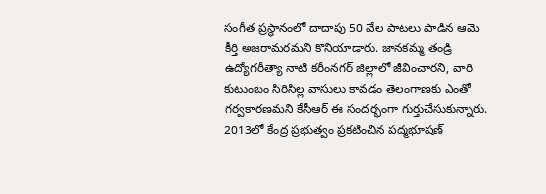సంగీత ప్రస్థానంలో దాదాపు 50 వేల పాటలు పాడిన ఆమె కీర్తి అజరామరమని కొనియాడారు. జానకమ్మ తండ్రి ఉద్యోగరీత్యా నాటి కరీంనగర్ జిల్లాలో జీవించారని, వారి కుటుంబం సిరిసిల్ల వాసులు కావడం తెలంగాణకు ఎంతో గర్వకారణమని కేసీఆర్ ఈ సందర్భంగా గుర్తుచేసుకున్నారు. 2013లో కేంద్ర ప్రభుత్వం ప్రకటించిన పద్మభూషణ్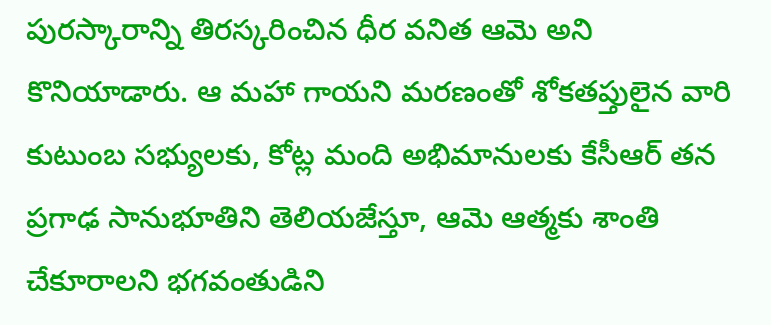పురస్కారాన్ని తిరస్కరించిన ధీర వనిత ఆమె అని కొనియాడారు. ఆ మహా గాయని మరణంతో శోకతప్తులైన వారి కుటుంబ సభ్యులకు, కోట్ల మంది అభిమానులకు కేసీఆర్ తన ప్రగాఢ సానుభూతిని తెలియజేస్తూ, ఆమె ఆత్మకు శాంతి చేకూరాలని భగవంతుడిని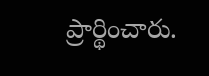ప్రార్థించారు.